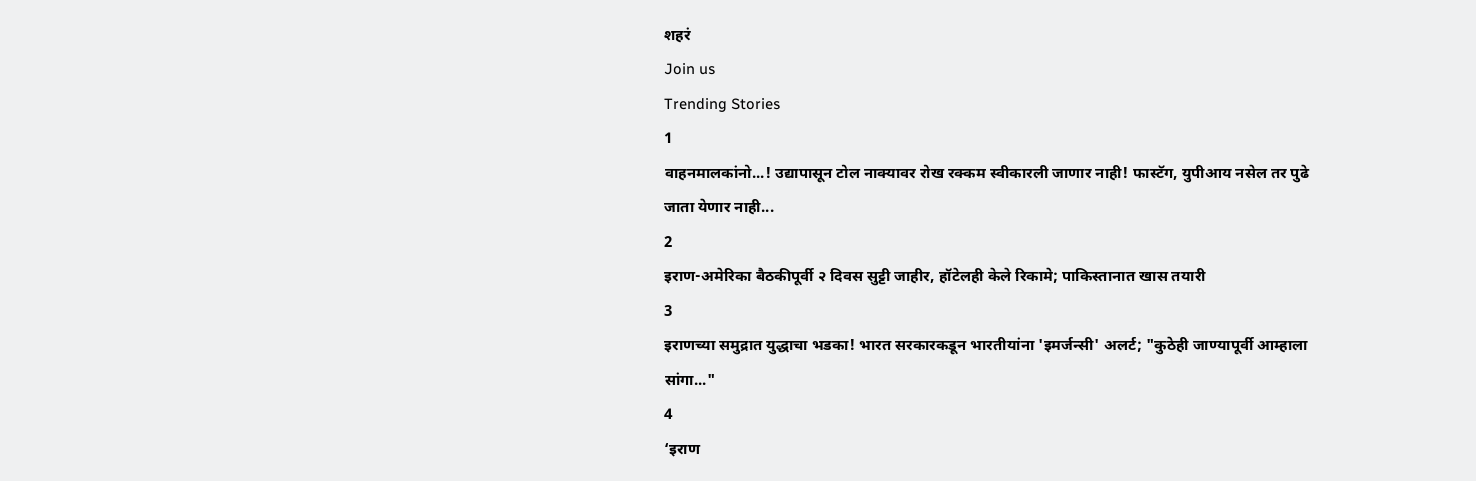शहरं
Join us
Trending Stories
1
वाहनमालकांनो...! उद्यापासून टोल नाक्यावर रोख रक्कम स्वीकारली जाणार नाही! फास्टॅग, युपीआय नसेल तर पुढे जाता येणार नाही...
2
इराण-अमेरिका बैठकीपूर्वी २ दिवस सुट्टी जाहीर, हॉटेलही केले रिकामे; पाकिस्तानात खास तयारी
3
इराणच्या समुद्रात युद्धाचा भडका! भारत सरकारकडून भारतीयांना 'इमर्जन्सी' अलर्ट; "कुठेही जाण्यापूर्वी आम्हाला सांगा..."
4
‘इराण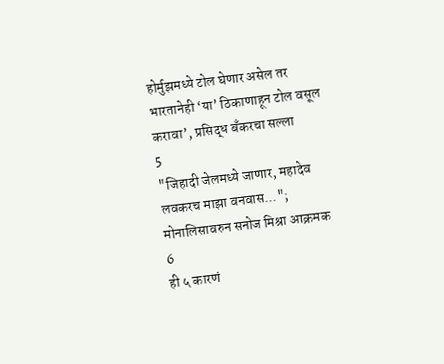होर्मुझमध्ये टोल घेणार असेल तर भारतानेही ‘या’ ठिकाणाहून टोल वसूल करावा’, प्रसिद्ध बँकरचा सल्ला
5
"जिहादी जेलमध्ये जाणार, महादेव लवकरच माझा वनवास..."; मोनालिसावरुन सनोज मिश्रा आक्रमक
6
ही ५ कारणं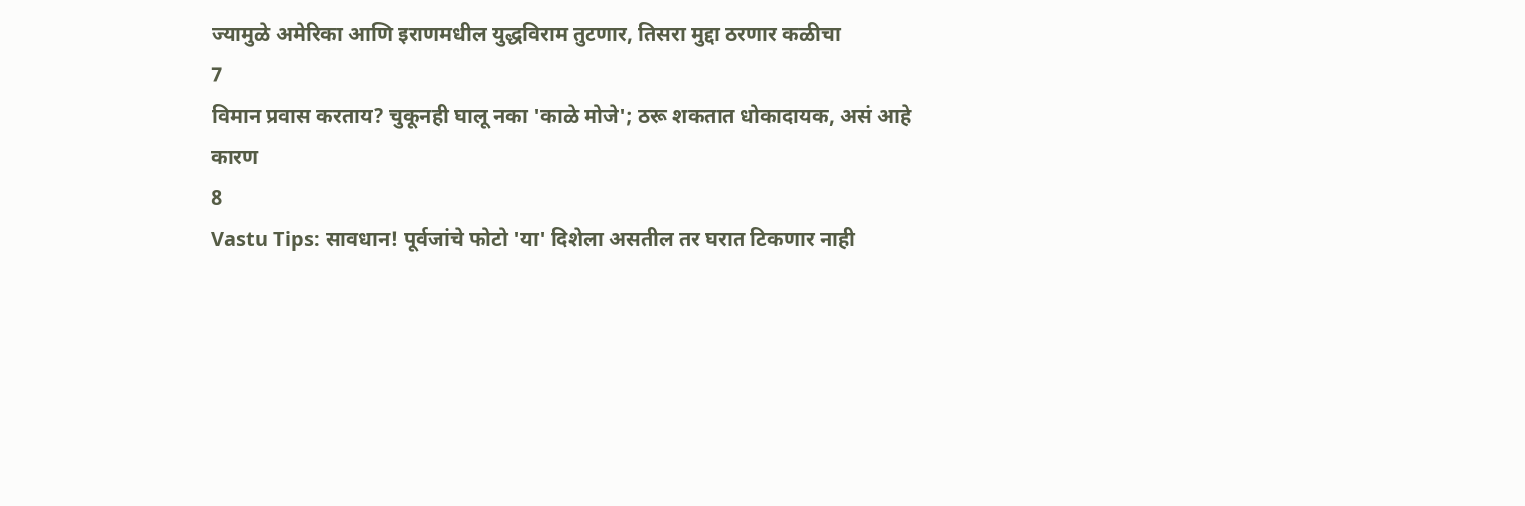ज्यामुळे अमेरिका आणि इराणमधील युद्धविराम तुटणार, तिसरा मुद्दा ठरणार कळीचा
7
विमान प्रवास करताय? चुकूनही घालू नका 'काळे मोजे'; ठरू शकतात धोकादायक, असं आहे कारण
8
Vastu Tips: सावधान! पूर्वजांचे फोटो 'या' दिशेला असतील तर घरात टिकणार नाही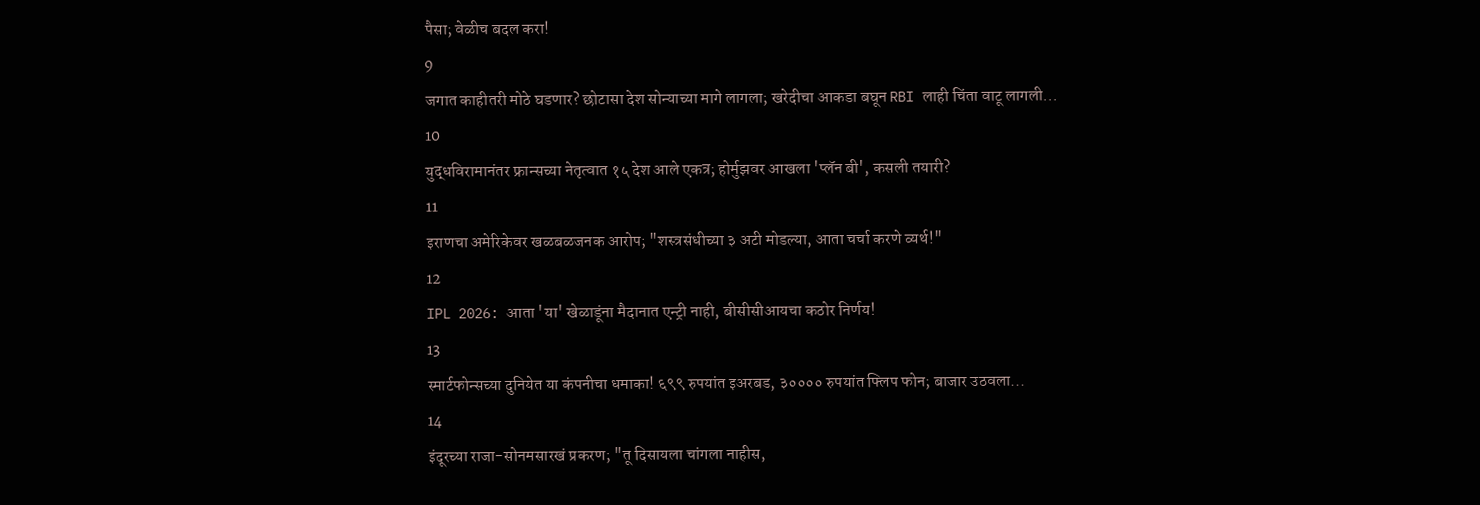पैसा; वेळीच बदल करा!
9
जगात काहीतरी मोठे घडणार? छोटासा देश सोन्याच्या मागे लागला; खरेदीचा आकडा बघून RBI लाही चिंता वाटू लागली...
10
युद्धविरामानंतर फ्रान्सच्या नेतृत्वात १५ देश आले एकत्र; होर्मुझवर आखला 'प्लॅन बी', कसली तयारी?
11
इराणचा अमेरिकेवर खळबळजनक आरोप; "शस्त्रसंधीच्या ३ अटी मोडल्या, आता चर्चा करणे व्यर्थ!"
12
IPL 2026: आता 'या' खेळाडूंना मैदानात एन्ट्री नाही, बीसीसीआयचा कठोर निर्णय!
13
स्मार्टफोन्सच्या दुनियेत या कंपनीचा धमाका! ६९९ रुपयांत इअरबड, ३०००० रुपयांत फ्लिप फोन; बाजार उठवला...
14
इंदूरच्या राजा-सोनमसारखं प्रकरण; "तू दिसायला चांगला नाहीस,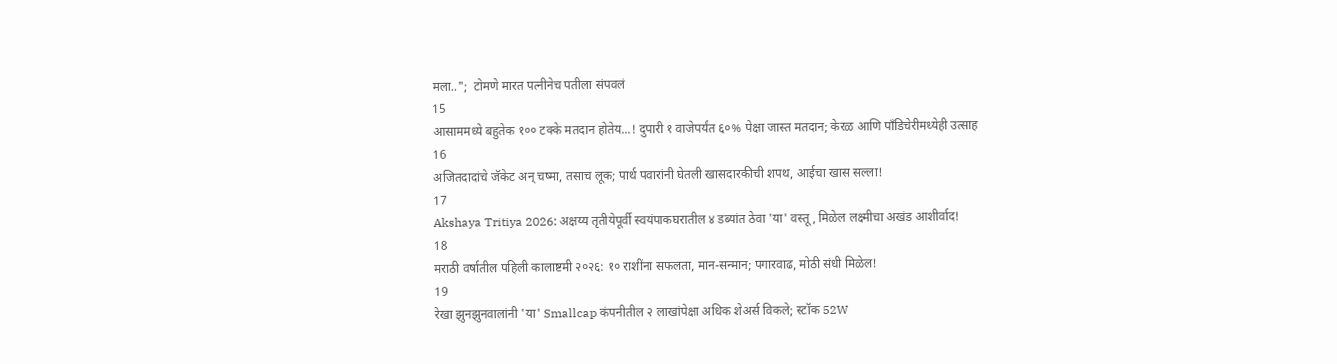मला..";  टोमणे मारत पत्नीनेच पतीला संपवलं
15
आसाममध्ये बहुतेक १०० टक्के मतदान होतेय...! दुपारी १ वाजेपर्यंत ६०% पेक्षा जास्त मतदान; केरळ आणि पाँडिचेरीमध्येही उत्साह
16
अजितदादांचे जॅकेट अन् चष्मा, तसाच लूक; पार्थ पवारांनी घेतली खासदारकीची शपथ, आईचा खास सल्ला!
17
Akshaya Tritiya 2026: अक्षय्य तृतीयेपूर्वी स्वयंपाकघरातील ४ डब्यांत ठेवा 'या' वस्तू, मिळेल लक्ष्मीचा अखंड आशीर्वाद!
18
मराठी वर्षातील पहिली कालाष्टमी २०२६: १० राशींना सफलता, मान-सन्मान; पगारवाढ, मोठी संधी मिळेल!
19
रेखा झुनझुनवालांनी 'या' Smallcap कंपनीतील २ लाखांपेक्षा अधिक शेअर्स विकले; स्टॉक 52W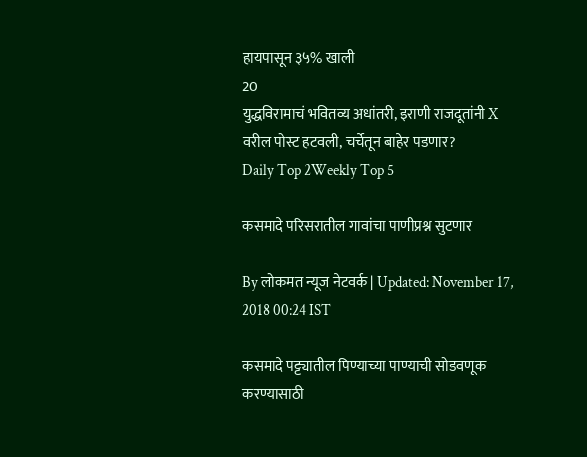हायपासून ३५% खाली
20
युद्धविरामाचं भवितव्य अधांतरी, इराणी राजदूतांनी X वरील पोस्ट हटवली, चर्चेतून बाहेर पडणार?
Daily Top 2Weekly Top 5

कसमादे परिसरातील गावांचा पाणीप्रश्न सुटणार

By लोकमत न्यूज नेटवर्क | Updated: November 17, 2018 00:24 IST

कसमादे पट्ट्यातील पिण्याच्या पाण्याची सोडवणूक करण्यासाठी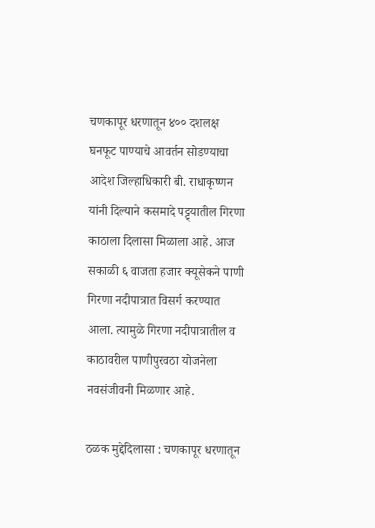चणकापूर धरणातून ४०० दशलक्ष घनफूट पाण्याचे आवर्तन सोडण्याचा आदेश जिल्हाधिकारी बी. राधाकृष्णन यांनी दिल्याने कसमादे पट्ट्यातील गिरणा काठाला दिलासा मिळाला आहे. आज सकाळी ६ वाजता हजार क्यूसेकने पाणी गिरणा नदीपात्रात विसर्ग करण्यात आला. त्यामुळे गिरणा नदीपात्रातील व काठावरील पाणीपुरवठा योजनेला नवसंजीवनी मिळणार आहे.

ठळक मुद्देदिलासा : चणकापूर धरणातून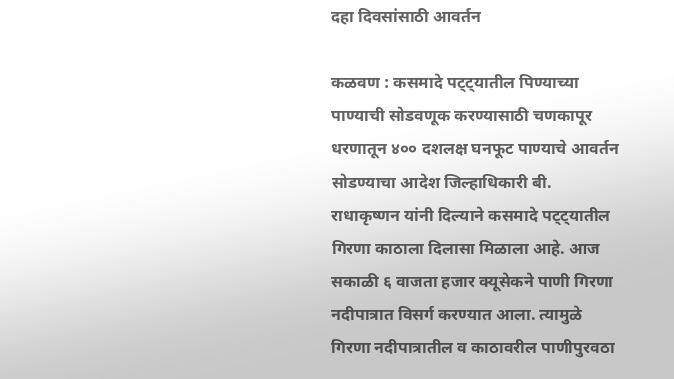दहा दिवसांसाठी आवर्तन

कळवण : कसमादे पट्ट्यातील पिण्याच्या पाण्याची सोडवणूक करण्यासाठी चणकापूर धरणातून ४०० दशलक्ष घनफूट पाण्याचे आवर्तन सोडण्याचा आदेश जिल्हाधिकारी बी. राधाकृष्णन यांनी दिल्याने कसमादे पट्ट्यातील गिरणा काठाला दिलासा मिळाला आहे. आज सकाळी ६ वाजता हजार क्यूसेकने पाणी गिरणा नदीपात्रात विसर्ग करण्यात आला. त्यामुळे गिरणा नदीपात्रातील व काठावरील पाणीपुरवठा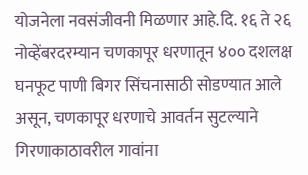योजनेला नवसंजीवनी मिळणार आहे.दि. १६ ते २६ नोव्हेंबरदरम्यान चणकापूर धरणातून ४०० दशलक्ष घनफूट पाणी बिगर सिंचनासाठी सोडण्यात आले असून, चणकापूर धरणाचे आवर्तन सुटल्याने गिरणाकाठावरील गावांना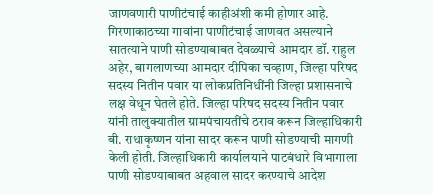जाणवणारी पाणीटंचाई काहीअंशी कमी होणार आहे. गिरणाकाठच्या गावांना पाणीटंचाई जाणवत असल्याने सातत्याने पाणी सोडण्याबाबत देवळ्याचे आमदार डॉ. राहुल अहेर, बागलाणच्या आमदार दीपिका चव्हाण, जिल्हा परिषद सदस्य नितीन पवार या लोकप्रतिनिधींनी जिल्हा प्रशासनाचे लक्ष वेधून घेतले होते. जिल्हा परिषद सदस्य नितीन पवार यांनी तालुक्यातील ग्रामपंचायतींचे ठराव करून जिल्हाधिकारी बी. राधाकृष्णन यांना सादर करून पाणी सोडण्याची मागणी केली होती. जिल्हाधिकारी कार्यालयाने पाटबंधारे विभागाला पाणी सोडण्याबाबत अहवाल सादर करण्याचे आदेश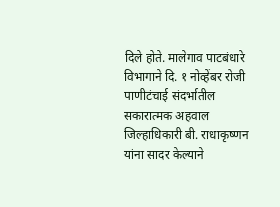दिले होते. मालेगाव पाटबंधारे विभागाने दि. १ नोव्हेंबर रोजी पाणीटंचाई संदर्भातील सकारात्मक अहवाल जिल्हाधिकारी बी. राधाकृष्णन यांना सादर केल्याने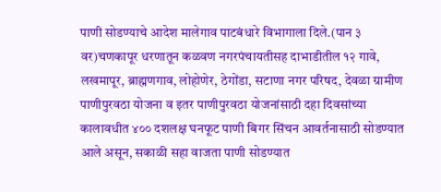पाणी सोडण्याचे आदेश मालेगाव पाटबंधारे विभागाला दिले.(पान ३ वर)चणकापूर धरणातून कळवण नगरपंचायतीसह दाभाडीतील १२ गावे, लखमापूर, ब्राह्मणगाव, लोहोणेर, ठेगोंडा, सटाणा नगर परिषद, देवळा ग्रामीण पाणीपुरवठा योजना व इतर पाणीपुरवठा योजनांसाठी दहा दिवसांच्या कालावधीत ४०० दशलक्ष घनफूट पाणी बिगर सिंचन आवर्तनासाठी सोडण्यात आले असून, सकाळी सहा वाजता पाणी सोडण्यात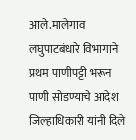आले.मालेगाव लघुपाटबंधारे विभागाने प्रथम पाणीपट्टी भरून पाणी सोडण्याचे आदेश जिल्हाधिकारी यांनी दिले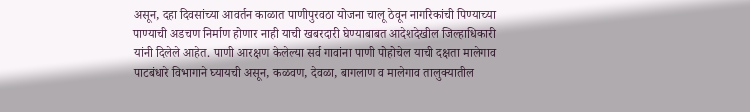असून, दहा दिवसांच्या आवर्तन काळात पाणीपुरवठा योजना चालू ठेवून नागरिकांची पिण्याच्या पाण्याची अडचण निर्माण होणार नाही याची खबरदारी घेण्याबाबत आदेशदेखील जिल्हाधिकारी यांनी दिलेले आहेत. पाणी आरक्षण केलेल्या सर्व गावांना पाणी पोहोचेल याची दक्षता मालेगाव पाटबंधारे विभागाने घ्यायची असून, कळवण, देवळा, बागलाण व मालेगाव तालुक्यातील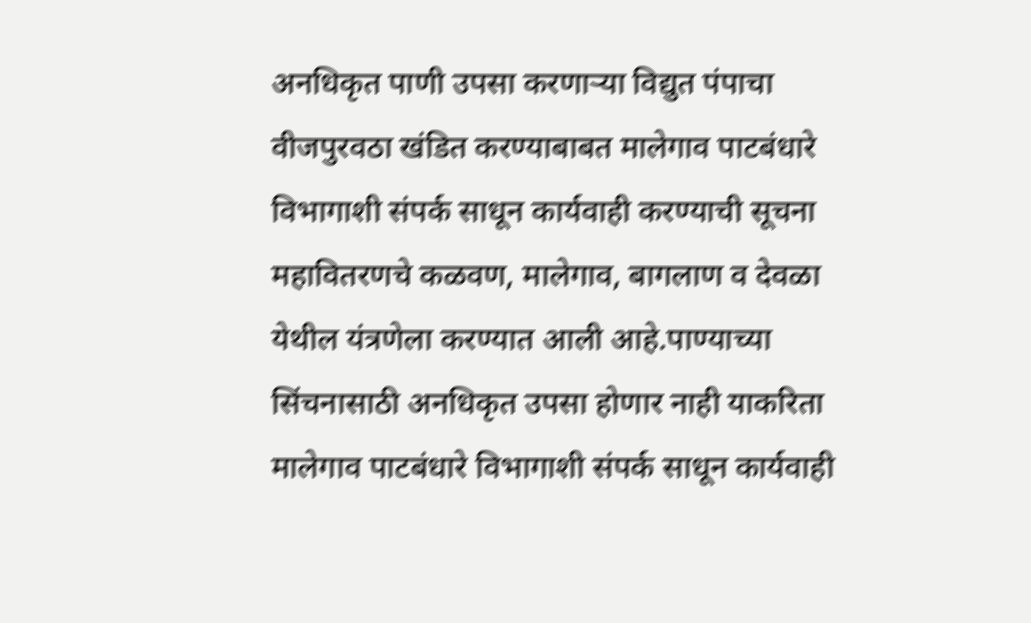अनधिकृत पाणी उपसा करणाऱ्या विद्युत पंपाचा वीजपुरवठा खंडित करण्याबाबत मालेगाव पाटबंधारे विभागाशी संपर्क साधून कार्यवाही करण्याची सूचना महावितरणचे कळवण, मालेगाव, बागलाण व देवळा येथील यंत्रणेला करण्यात आली आहे.पाण्याच्या सिंचनासाठी अनधिकृत उपसा होणार नाही याकरिता मालेगाव पाटबंधारे विभागाशी संपर्क साधून कार्यवाही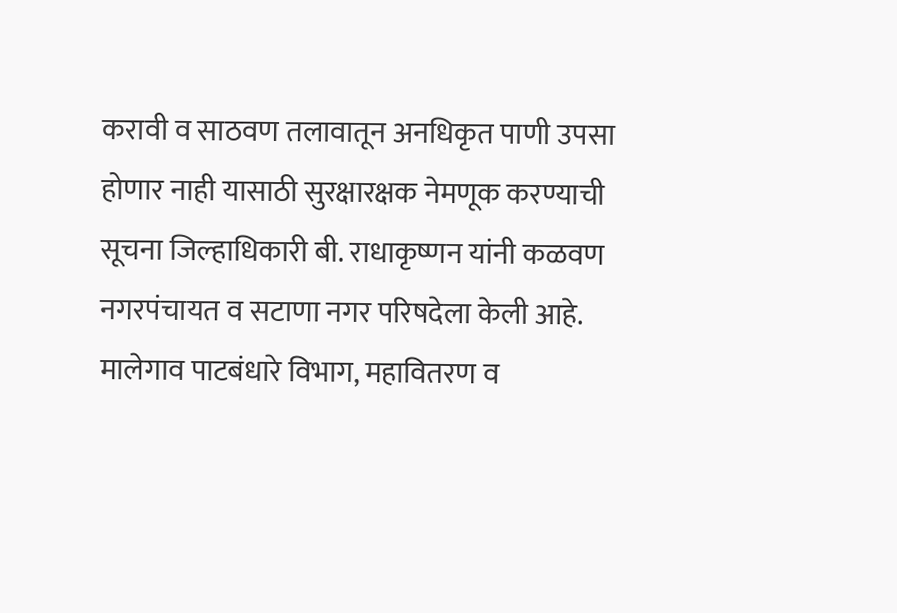करावी व साठवण तलावातून अनधिकृत पाणी उपसा होणार नाही यासाठी सुरक्षारक्षक नेमणूक करण्याची सूचना जिल्हाधिकारी बी. राधाकृष्णन यांनी कळवण नगरपंचायत व सटाणा नगर परिषदेला केली आहे. मालेगाव पाटबंधारे विभाग, महावितरण व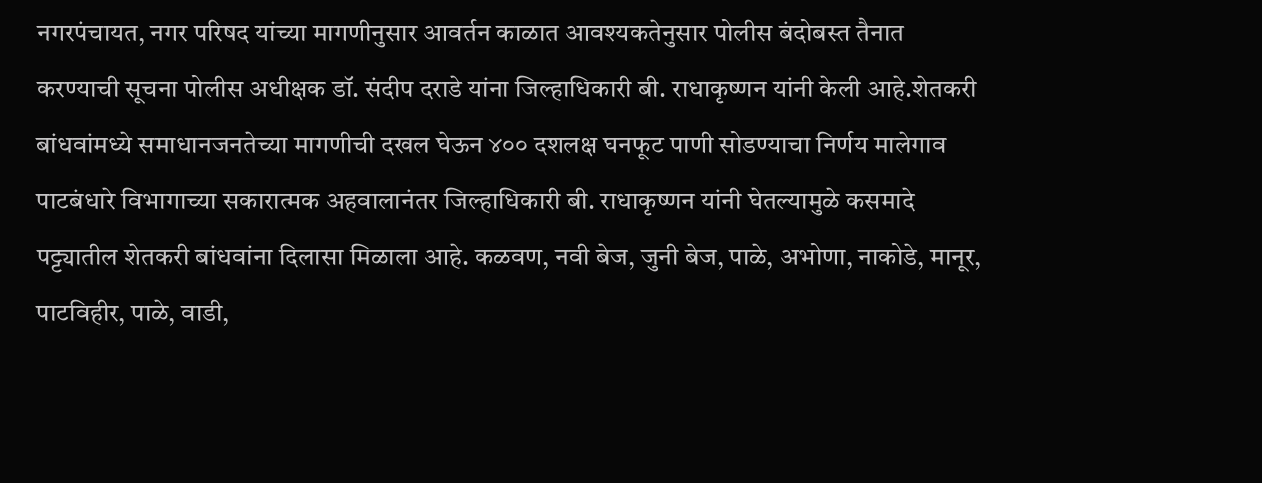नगरपंचायत, नगर परिषद यांच्या मागणीनुसार आवर्तन काळात आवश्यकतेनुसार पोलीस बंदोबस्त तैनात करण्याची सूचना पोलीस अधीक्षक डॉ. संदीप दराडे यांना जिल्हाधिकारी बी. राधाकृष्णन यांनी केली आहे.शेतकरी बांधवांमध्ये समाधानजनतेच्या मागणीची दखल घेऊन ४०० दशलक्ष घनफूट पाणी सोडण्याचा निर्णय मालेगाव पाटबंधारे विभागाच्या सकारात्मक अहवालानंतर जिल्हाधिकारी बी. राधाकृष्णन यांनी घेतल्यामुळे कसमादे पट्ट्यातील शेतकरी बांधवांना दिलासा मिळाला आहे. कळवण, नवी बेज, जुनी बेज, पाळे, अभोणा, नाकोडे, मानूर, पाटविहीर, पाळे, वाडी,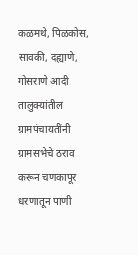कळमथे, पिळकोस, सावकी, दह्याणे, गोसराणे आदी तालुक्यांतील ग्रामपंचायतींनी ग्रामसभेचे ठराव करून चणकापूर धरणातून पाणी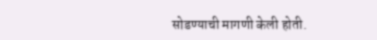सोडण्याची मागणी केली होती.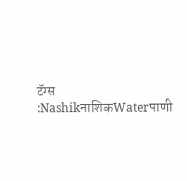टॅग्स :NashikनाशिकWaterपाणी